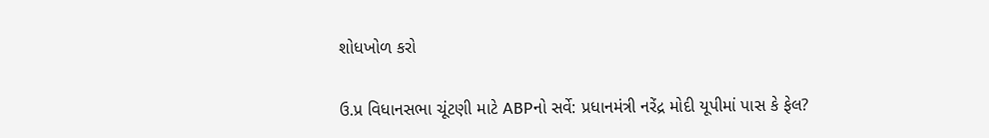શોધખોળ કરો

ઉ.પ્ર વિધાનસભા ચૂંટણી માટે ABPનો સર્વે: પ્રધાનમંત્રી નરેંદ્ર મોદી યૂપીમાં પાસ કે ફેલ?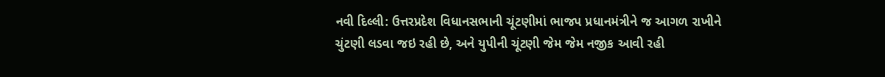નવી દિલ્લી: ઉત્તરપ્રદેશ વિધાનસભાની ચૂંટણીમાં ભાજપ પ્રધાનમંત્રીને જ આગળ રાખીને ચુંટણી લડવા જઇ રહી છે, અને યુપીની ચૂંટણી જેમ જેમ નજીક આવી રહી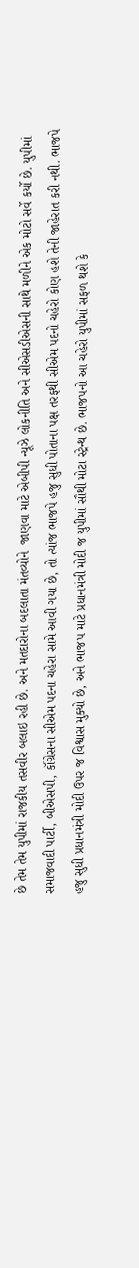છે તેમ તેમ યુપીમાં રાજકીય તસવીર બલાઇ રહી છે. અને મતદારોના બદલાતા મંતવ્યોને  જાણવા માટે એબીપી ન્યૂઝે લોકનીતિ અને સીએસડીએસની સાથે મળીને એક મોટો સર્વે કર્યો છે. યુપીમાં સમાજવાદી પાર્ટી, બીએસપી, કૉંગ્રેસના સીએમ પદના ચહેરા સામે આવી ગયા છે, તો ત્યાંજ ભાજપે હજુ સુધી પોતાના પક્ષ તરફથી સીએમ પદનો ચહેરો કોણ હશે તેની જાહેરાત કરી નથી. ભાજપે હજુ સુધી પ્રધાનમંત્રી મોદી ઉપર જ વિશ્વાસ મુક્યો છે, અને ભાજપ માટે પ્રધાનમંત્રી મોદી જ યુપીમાં સૌથી મોટા સ્ટ્રેન્થ છે. ભાજપનો આ ચહેરો યુપીમાં સફળ થશે કે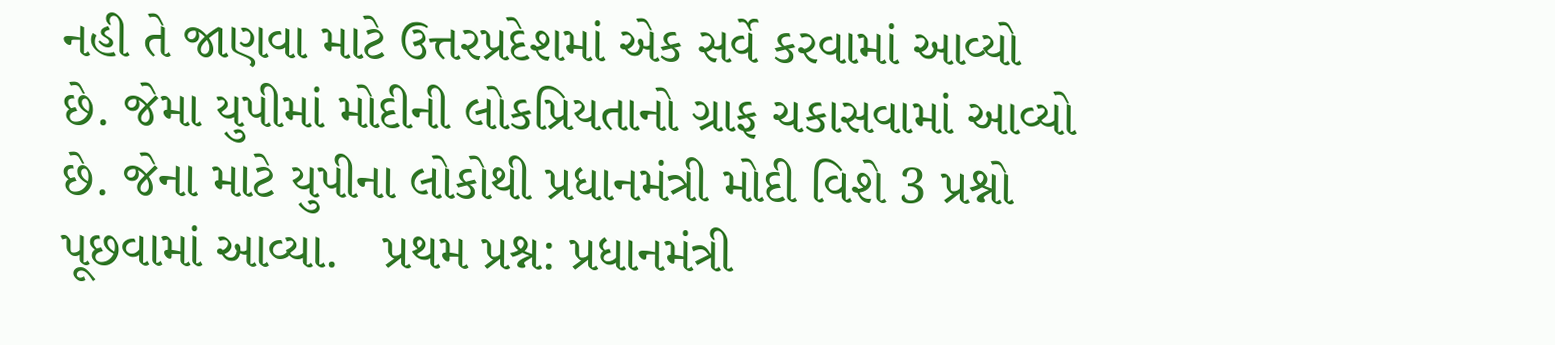નહી તે જાણવા માટે ઉત્તરપ્રદેશમાં એક સર્વે કરવામાં આવ્યો છે. જેમા યુપીમાં મોદીની લોકપ્રિયતાનો ગ્રાફ ચકાસવામાં આવ્યો છે. જેના માટે યુપીના લોકોથી પ્રધાનમંત્રી મોદી વિશે 3 પ્રશ્નો પૂછવામાં આવ્યા.   પ્રથમ પ્રશ્ન: પ્રધાનમંત્રી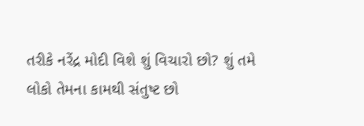તરીકે નરેંદ્ર મોદી વિશે શું વિચારો છો? શું તમે લોકો તેમના કામથી સંતુષ્ટ છો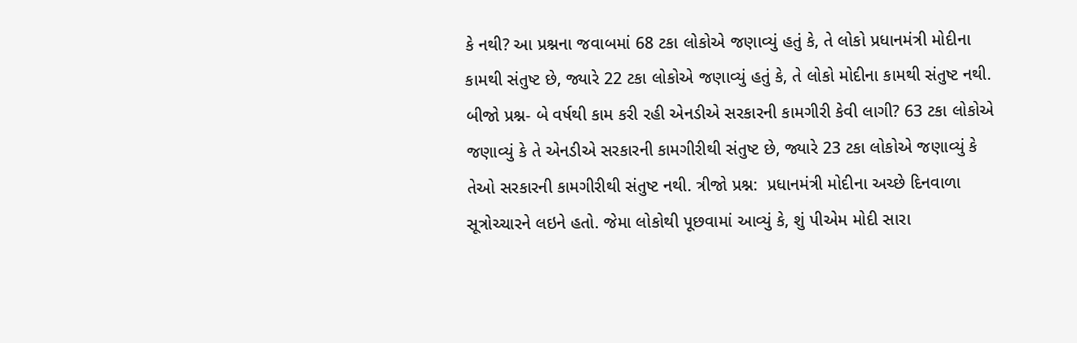કે નથી? આ પ્રશ્નના જવાબમાં 68 ટકા લોકોએ જણાવ્યું હતું કે, તે લોકો પ્રધાનમંત્રી મોદીના કામથી સંતુષ્ટ છે, જ્યારે 22 ટકા લોકોએ જણાવ્યું હતું કે, તે લોકો મોદીના કામથી સંતુષ્ટ નથી.         બીજો પ્રશ્ન- બે વર્ષથી કામ કરી રહી એનડીએ સરકારની કામગીરી કેવી લાગી? 63 ટકા લોકોએ જણાવ્યું કે તે એનડીએ સરકારની કામગીરીથી સંતુષ્ટ છે, જ્યારે 23 ટકા લોકોએ જણાવ્યું કે તેઓ સરકારની કામગીરીથી સંતુષ્ટ નથી. ત્રીજો પ્રશ્ન:  પ્રધાનમંત્રી મોદીના અચ્છે દિનવાળા સૂત્રોચ્ચારને લઇને હતો. જેમા લોકોથી પૂછવામાં આવ્યું કે, શું પીએમ મોદી સારા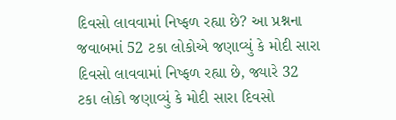દિવસો લાવવામાં નિષ્ફળ રહ્યા છે? આ પ્રશ્નના જવાબમાં 52 ટકા લોકોએ જણાવ્યું કે મોદી સારા દિવસો લાવવામાં નિષ્ફળ રહ્યા છે, જ્યારે 32 ટકા લોકો જણાવ્યું કે મોદી સારા દિવસો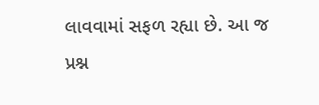લાવવામાં સફળ રહ્યા છે. આ જ પ્રશ્ન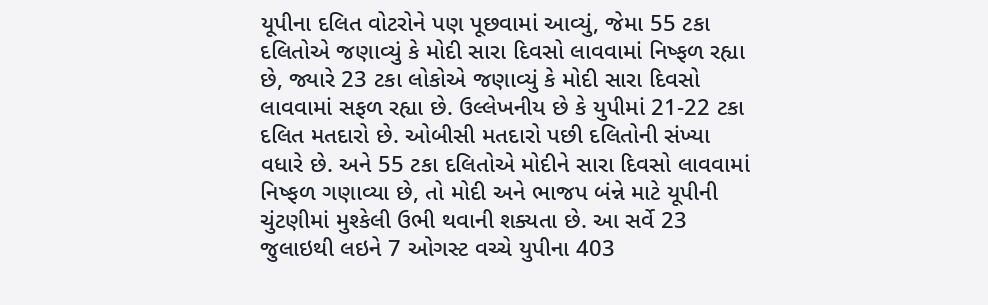યૂપીના દલિત વોટરોને પણ પૂછવામાં આવ્યું, જેમા 55 ટકા દલિતોએ જણાવ્યું કે મોદી સારા દિવસો લાવવામાં નિષ્ફળ રહ્યા છે, જ્યારે 23 ટકા લોકોએ જણાવ્યું કે મોદી સારા દિવસો લાવવામાં સફળ રહ્યા છે. ઉલ્લેખનીય છે કે યુપીમાં 21-22 ટકા દલિત મતદારો છે. ઓબીસી મતદારો પછી દલિતોની સંખ્યા વધારે છે. અને 55 ટકા દલિતોએ મોદીને સારા દિવસો લાવવામાં નિષ્ફળ ગણાવ્યા છે, તો મોદી અને ભાજપ બંન્ને માટે યૂપીની ચુંટણીમાં મુશ્કેલી ઉભી થવાની શક્યતા છે. આ સર્વે 23 જુલાઇથી લઇને 7 ઓગસ્ટ વચ્ચે યુપીના 403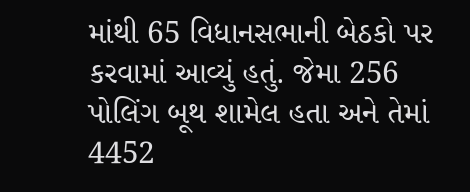માંથી 65 વિધાનસભાની બેઠકો પર કરવામાં આવ્યું હતું. જેમા 256 પોલિંગ બૂથ શામેલ હતા અને તેમાં 4452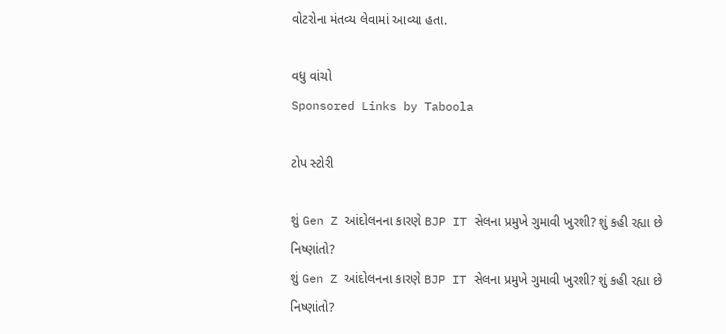વોટરોના મંતવ્ય લેવામાં આવ્યા હતા.

વધુ વાંચો
Sponsored Links by Taboola

ટોપ સ્ટોરી

શું Gen Z આંદોલનના કારણે BJP IT સેલના પ્રમુખે ગુમાવી ખુરશી? શું કહી રહ્યા છે નિષ્ણાંતો?
શું Gen Z આંદોલનના કારણે BJP IT સેલના પ્રમુખે ગુમાવી ખુરશી? શું કહી રહ્યા છે નિષ્ણાંતો?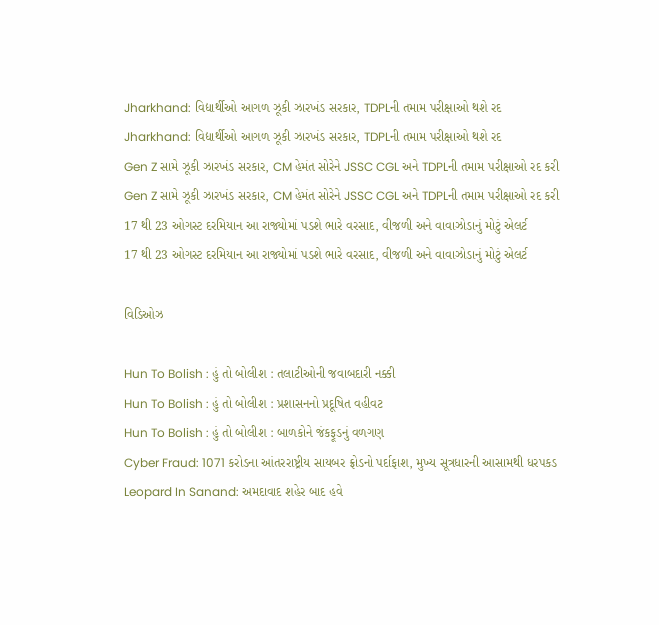Jharkhand: વિદ્યાર્થીઓ આગળ ઝૂકી ઝારખંડ સરકાર, TDPLની તમામ પરીક્ષાઓ થશે રદ
Jharkhand: વિદ્યાર્થીઓ આગળ ઝૂકી ઝારખંડ સરકાર, TDPLની તમામ પરીક્ષાઓ થશે રદ
Gen Z સામે ઝૂકી ઝારખંડ સરકાર, CM હેમંત સોરેને JSSC CGL અને TDPLની તમામ પરીક્ષાઓ રદ કરી
Gen Z સામે ઝૂકી ઝારખંડ સરકાર, CM હેમંત સોરેને JSSC CGL અને TDPLની તમામ પરીક્ષાઓ રદ કરી
17 થી 23 ઓગસ્ટ દરમિયાન આ રાજ્યોમાં પડશે ભારે વરસાદ, વીજળી અને વાવાઝોડાનું મોટું એલર્ટ
17 થી 23 ઓગસ્ટ દરમિયાન આ રાજ્યોમાં પડશે ભારે વરસાદ, વીજળી અને વાવાઝોડાનું મોટું એલર્ટ

વિડિઓઝ

Hun To Bolish : હું તો બોલીશ : તલાટીઓની જવાબદારી નક્કી
Hun To Bolish : હું તો બોલીશ : પ્રશાસનનો પ્રદૂષિત વહીવટ
Hun To Bolish : હું તો બોલીશ : બાળકોને જંકફૂડનું વળગણ
Cyber Fraud: 1071 કરોડના આંતરરાષ્ટ્રીય સાયબર ફ્રોડનો પર્દાફાશ, મુખ્ય સૂત્રધારની આસામથી ધરપકડ
Leopard In Sanand: અમદાવાદ શહેર બાદ હવે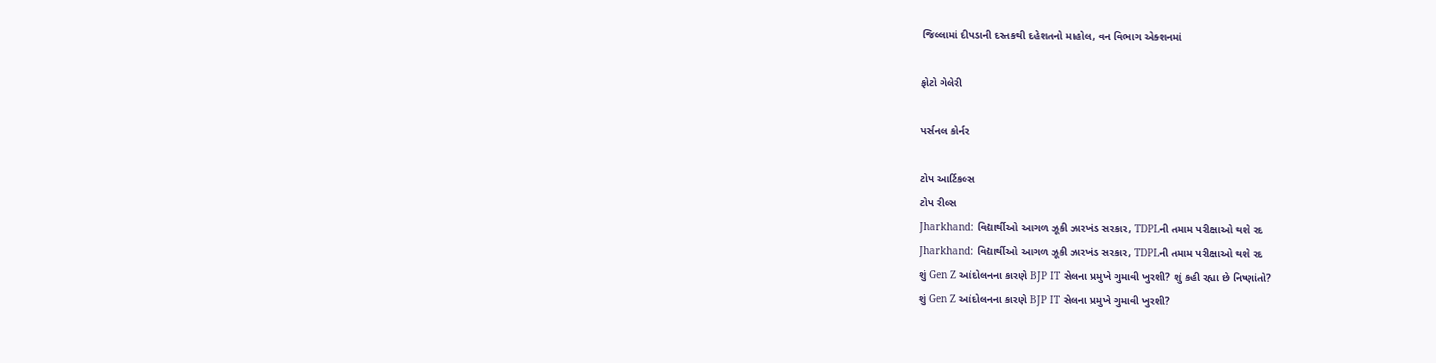જિલ્લામાં દીપડાની દસ્તકથી દહેશતનો માહોલ, વન વિભાગ એક્શનમાં

ફોટો ગેલેરી

પર્સનલ કોર્નર

ટોપ આર્ટિકલ્સ
ટોપ રીલ્સ
Jharkhand: વિદ્યાર્થીઓ આગળ ઝૂકી ઝારખંડ સરકાર, TDPLની તમામ પરીક્ષાઓ થશે રદ
Jharkhand: વિદ્યાર્થીઓ આગળ ઝૂકી ઝારખંડ સરકાર, TDPLની તમામ પરીક્ષાઓ થશે રદ
શું Gen Z આંદોલનના કારણે BJP IT સેલના પ્રમુખે ગુમાવી ખુરશી? શું કહી રહ્યા છે નિષ્ણાંતો?
શું Gen Z આંદોલનના કારણે BJP IT સેલના પ્રમુખે ગુમાવી ખુરશી?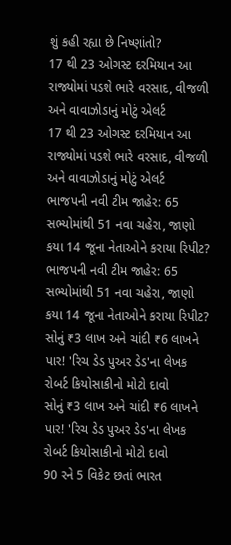શું કહી રહ્યા છે નિષ્ણાંતો?
17 થી 23 ઓગસ્ટ દરમિયાન આ રાજ્યોમાં પડશે ભારે વરસાદ, વીજળી અને વાવાઝોડાનું મોટું એલર્ટ
17 થી 23 ઓગસ્ટ દરમિયાન આ રાજ્યોમાં પડશે ભારે વરસાદ, વીજળી અને વાવાઝોડાનું મોટું એલર્ટ
ભાજપની નવી ટીમ જાહેર: 65 સભ્યોમાંથી 51 નવા ચહેરા, જાણો કયા 14 જૂના નેતાઓને કરાયા રિપીટ?
ભાજપની નવી ટીમ જાહેર: 65 સભ્યોમાંથી 51 નવા ચહેરા, જાણો કયા 14 જૂના નેતાઓને કરાયા રિપીટ?
સોનું ₹3 લાખ અને ચાંદી ₹6 લાખને પાર! 'રિચ ડેડ પુઅર ડેડ'ના લેખક રોબર્ટ કિયોસાકીનો મોટો દાવો
સોનું ₹3 લાખ અને ચાંદી ₹6 લાખને પાર! 'રિચ ડેડ પુઅર ડેડ'ના લેખક રોબર્ટ કિયોસાકીનો મોટો દાવો
90 રને 5 વિકેટ છતાં ભારત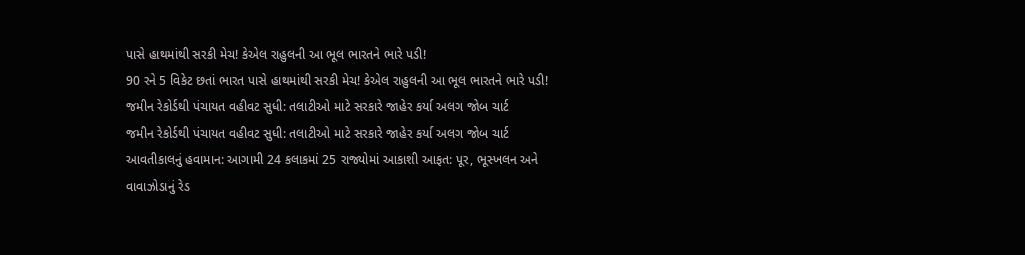પાસે હાથમાંથી સરકી મેચ! કેએલ રાહુલની આ ભૂલ ભારતને ભારે પડી!
90 રને 5 વિકેટ છતાં ભારત પાસે હાથમાંથી સરકી મેચ! કેએલ રાહુલની આ ભૂલ ભારતને ભારે પડી!
જમીન રેકોર્ડથી પંચાયત વહીવટ સુધી: તલાટીઓ માટે સરકારે જાહેર કર્યા અલગ જોબ ચાર્ટ
જમીન રેકોર્ડથી પંચાયત વહીવટ સુધી: તલાટીઓ માટે સરકારે જાહેર કર્યા અલગ જોબ ચાર્ટ
આવતીકાલનું હવામાન: આગામી 24 કલાકમાં 25 રાજ્યોમાં આકાશી આફત: પૂર, ભૂસ્ખલન અને વાવાઝોડાનું રેડ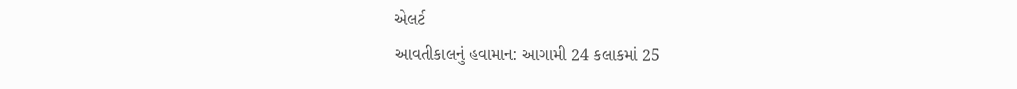એલર્ટ
આવતીકાલનું હવામાન: આગામી 24 કલાકમાં 25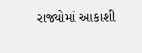રાજ્યોમાં આકાશી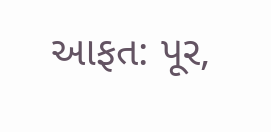આફત: પૂર,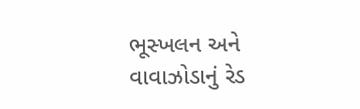ભૂસ્ખલન અને વાવાઝોડાનું રેડ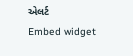એલર્ટ
Embed widget